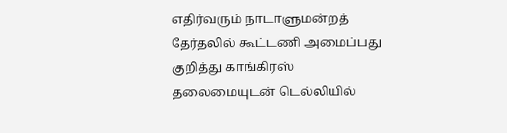எதிர்வரும் நாடாளுமன்றத் தேர்தலில் கூட்டணி அமைப்பது குறித்து காங்கிரஸ் தலைமையுடன் டெல்லியில்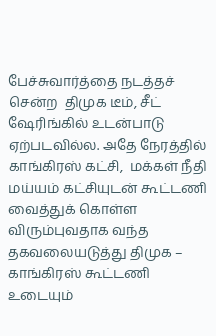பேச்சுவார்த்தை நடத்தச் சென்ற  திமுக டீம், சீட் ஷேரிங்கில் உடன்பாடு ஏற்படவில்ல. அதே நேரத்தில் காங்கிரஸ் கட்சி,  மக்கள் நீதி மய்யம் கட்சியுடன் கூட்டணி வைத்துக் கொள்ள விரும்புவதாக வந்த தகவலையடுத்து திமுக – காங்கிரஸ் கூட்டணி உடையும்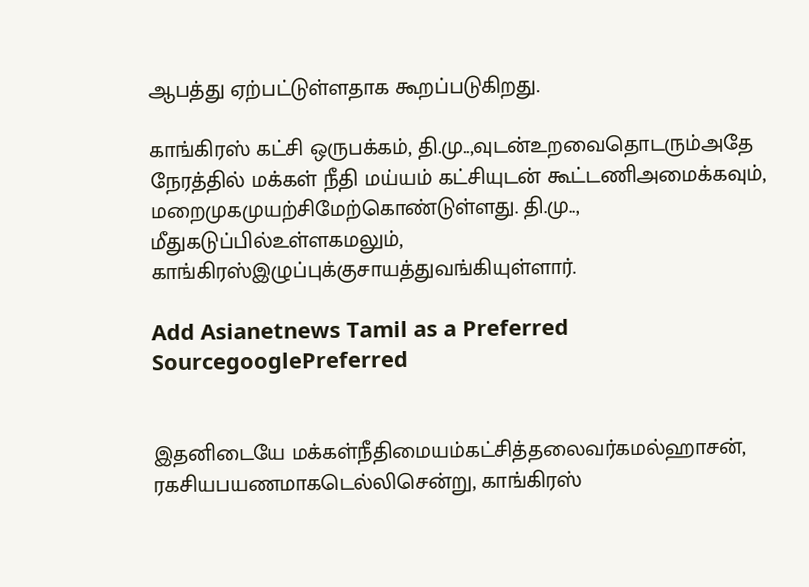ஆபத்து ஏற்பட்டுள்ளதாக கூறப்படுகிறது.

காங்கிரஸ் கட்சி ஒருபக்கம், தி.மு..,வுடன்உறவைதொடரும்அதே நேரத்தில் மக்கள் நீதி மய்யம் கட்சியுடன் கூட்டணிஅமைக்கவும், மறைமுகமுயற்சிமேற்கொண்டுள்ளது. தி.மு.., மீதுகடுப்பில்உள்ளகமலும், காங்கிரஸ்இழுப்புக்குசாயத்துவங்கியுள்ளார்.

Add Asianetnews Tamil as a Preferred SourcegooglePreferred


இதனிடையே மக்கள்நீதிமையம்கட்சித்தலைவர்கமல்ஹாசன், ரகசியபயணமாகடெல்லிசென்று, காங்கிரஸ்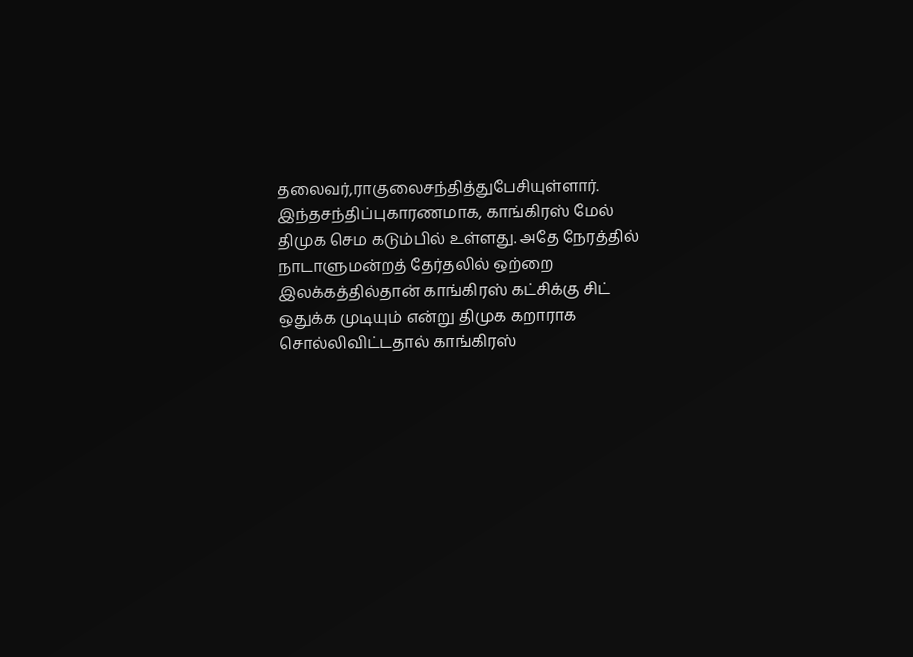தலைவர்,ராகுலைசந்தித்துபேசியுள்ளார். இந்தசந்திப்புகாரணமாக, காங்கிரஸ் மேல் திமுக செம கடும்பில் உள்ளது. அதே நேரத்தில் நாடாளுமன்றத் தேர்தலில் ஒற்றை இலக்கத்தில்தான் காங்கிரஸ் கட்சிக்கு சிட் ஒதுக்க முடியும் என்று திமுக கறாராக சொல்லிவிட்டதால் காங்கிரஸ்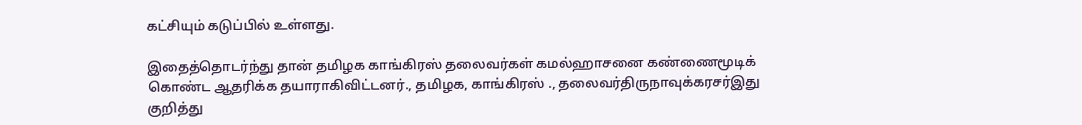கட்சியும் கடுப்பில் உள்ளது.

இதைத்தொடர்ந்து தான் தமிழக காங்கிரஸ் தலைவர்கள் கமல்ஹாசனை கண்ணைமூடிக் கொண்ட ஆதரிக்க தயாராகிவிட்டனர்., தமிழக, காங்கிரஸ் ., தலைவர்திருநாவுக்கரசர்இது குறித்து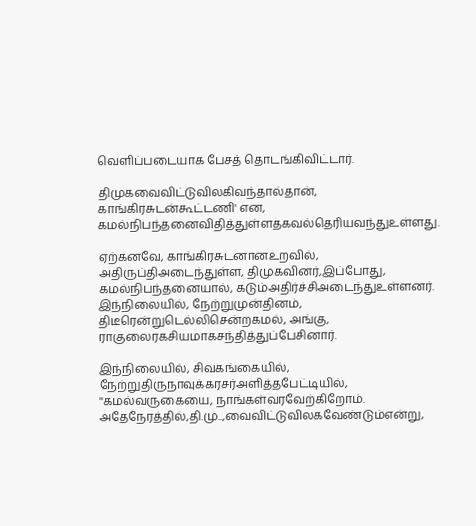வெளிப்படையாக பேசத் தொடங்கிவிட்டார்.

திமுகவைவிட்டுவிலகிவந்தால்தான், காங்கிரசுடன்கூட்டணி' என, கமல்நிபந்தனைவிதித்துள்ளதகவல்தெரியவந்துஉள்ளது.

ஏற்கனவே, காங்கிரசுடனானஉறவில், அதிருப்திஅடைந்துள்ள, திமுகவினர்,இப்போது, கமல்நிபந்தனையால், கடும்அதிர்ச்சிஅடைந்துஉள்ளனர். இந்நிலையில், நேற்றுமுன்தினம், திடீரென்றுடெல்லிசென்றகமல், அங்கு, ராகுலைரகசியமாகசந்தித்துப்பேசினார்.

இந்நிலையில், சிவகங்கையில், நேற்றுதிருநாவுக்கரசர்அளித்தபேட்டியில், ''கமல்வருகையை, நாங்கள்வரவேற்கிறோம். அதேநேரத்தில்,தி.மு..,வைவிட்டுவிலகவேண்டும்என்று,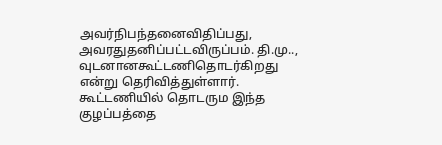அவர்நிபந்தனைவிதிப்பது, அவரதுதனிப்பட்டவிருப்பம். தி.மு.., வுடனானகூட்டணிதொடர்கிறது என்று தெரிவித்துள்ளார். கூட்டணியில் தொடரும இந்த குழப்பத்தை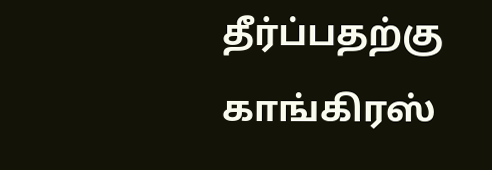தீர்ப்பதற்கு காங்கிரஸ்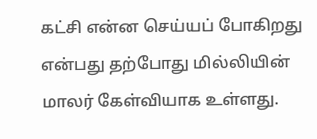கட்சி என்ன செய்யப் போகிறது என்பது தற்போது மில்லியின் மாலர் கேள்வியாக உள்ளது.